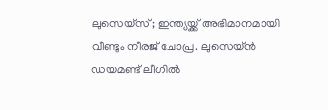ലുസെയ്സ്; ഇന്ത്യയ്ക്ക് അഭിമാനമായി വീണ്ടും നീരജ് ചോപ്ര. ലുസെയ്ൻ ഡയമണ്ട് ലീഗിൽ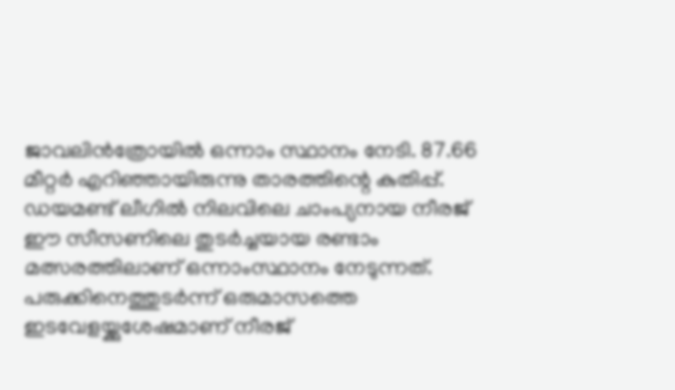ജാവലിൻത്രോയിൽ ഒന്നാം സ്ഥാനം നേടി. 87.66 മീറ്റർ എറിഞ്ഞായിരുന്നു താരത്തിന്റെ കുതിപ്പ്. ഡയമണ്ട് ലീഗിൽ നിലവിലെ ചാംപ്യനായ നീരജ് ഈ സീസണിലെ തുടർച്ചയായ രണ്ടാം മത്സരത്തിലാണ് ഒന്നാംസ്ഥാനം നേടുന്നത്.
പരുക്കിനെത്തുടർന്ന് ഒരുമാസത്തെ ഇടവേളയ്ക്കുശേഷമാണ് നീരജ്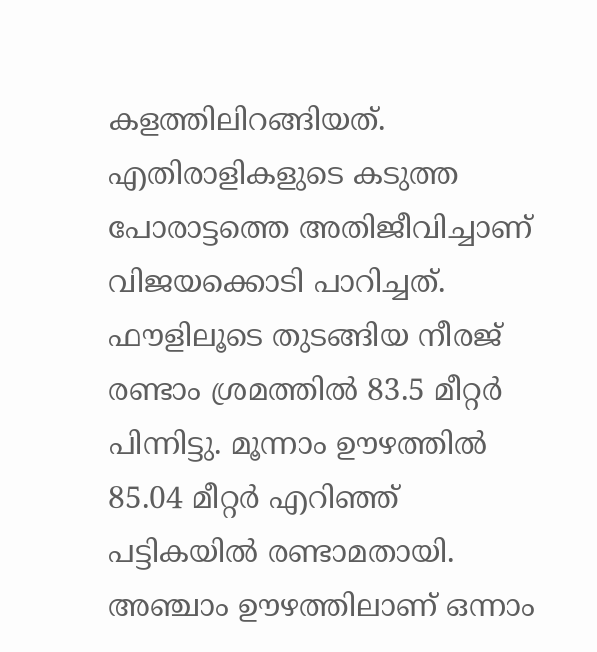കളത്തിലിറങ്ങിയത്. എതിരാളികളുടെ കടുത്ത പോരാട്ടത്തെ അതിജീവിച്ചാണ് വിജയക്കൊടി പാറിച്ചത്. ഫൗളിലൂടെ തുടങ്ങിയ നീരജ് രണ്ടാം ശ്രമത്തിൽ 83.5 മീറ്റർ പിന്നിട്ടു. മൂന്നാം ഊഴത്തിൽ 85.04 മീറ്റർ എറിഞ്ഞ് പട്ടികയിൽ രണ്ടാമതായി. അഞ്ചാം ഊഴത്തിലാണ് ഒന്നാം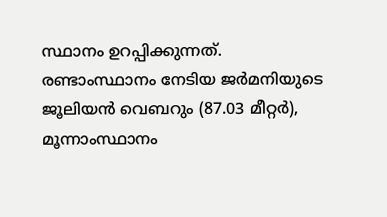സ്ഥാനം ഉറപ്പിക്കുന്നത്.
രണ്ടാംസ്ഥാനം നേടിയ ജർമനിയുടെ ജൂലിയൻ വെബറും (87.03 മീറ്റർ), മൂന്നാംസ്ഥാനം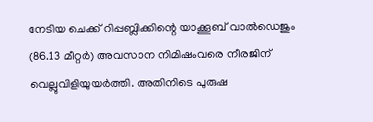നേടിയ ചെക്ക് റിപ്പബ്ലിക്കിന്റെ യാക്കൂബ് വാൽഡെജും (86.13 മീറ്റർ) അവസാന നിമിഷംവരെ നീരജിന് വെല്ലുവിളിയുയർത്തി. അതിനിടെ പുരുഷ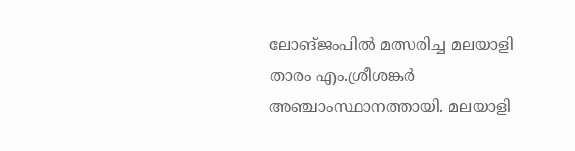ലോങ്ജംപിൽ മത്സരിച്ച മലയാളി താരം എം.ശ്രീശങ്കർ അഞ്ചാംസ്ഥാനത്തായി. മലയാളി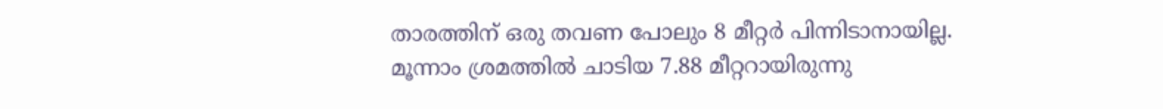താരത്തിന് ഒരു തവണ പോലും 8 മീറ്റർ പിന്നിടാനായില്ല. മൂന്നാം ശ്രമത്തിൽ ചാടിയ 7.88 മീറ്ററായിരുന്നു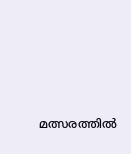മത്സരത്തിൽ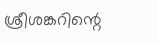ശ്രീശങ്കറിന്റെ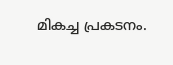മികച്ച പ്രകടനം.